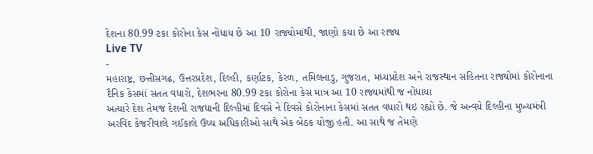દેશના 80.99 ટકા કોરોના કેસ નોંધાય છે આ 10 રાજ્યોમાંથી, જાણો કયા છે આ રાજ્ય
Live TV
-
મહારાષ્ટ્ર, છત્તીસગઢ, ઉત્તરપ્રદેશ, દિલ્હી, કર્ણાટક, કેરળ, તમિલનાડુ, ગુજરાત, મધ્યપ્રદેશ અને રાજસ્થાન સહિતના રાજ્યોમાં કોરોનાના દૈનિક કેસમાં સતત વધારો, દેશભરના 80.99 ટકા કોરોના કેસ માત્ર આ 10 રાજ્યમાંથી જ નોંધાયા
અત્યારે દેશ તેમજ દેશની રાજધાની દિલ્હીમાં દિવસે ને દિવસે કોરોનાના કેસમાં સતત વધારો થઇ રહ્યો છે. જે અન્વયે દિલ્હીના મુખ્યમંત્રી અરવિંદ કેજરીવાલે ગઈકાલે ઉચ્ચ અધિકારીઓ સાથે એક બેઠક યોજી હતી. આ સાથે જ તેમણે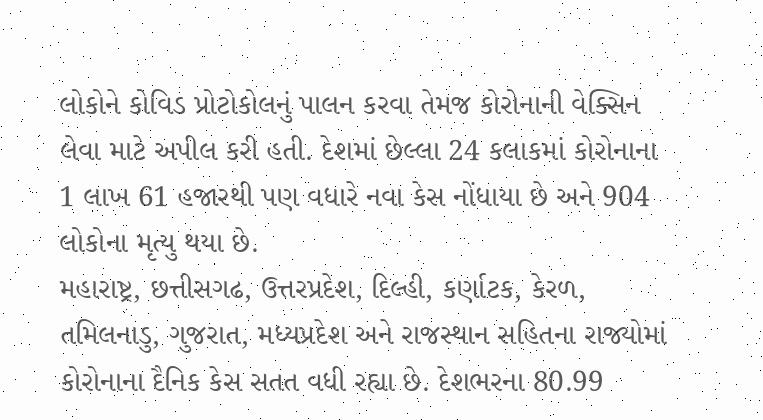લોકોને કોવિડ પ્રોટોકોલનું પાલન કરવા તેમજ કોરોનાની વેક્સિન લેવા માટે અપીલ કરી હતી. દેશમાં છેલ્લા 24 કલાકમાં કોરોનાના 1 લાખ 61 હજારથી પણ વધારે નવા કેસ નોંધાયા છે અને 904 લોકોના મૃત્યુ થયા છે.
મહારાષ્ટ્ર, છત્તીસગઢ, ઉત્તરપ્રદેશ, દિલ્હી, કર્ણાટક, કેરળ, તમિલનાડુ, ગુજરાત, મધ્યપ્રદેશ અને રાજસ્થાન સહિતના રાજ્યોમાં કોરોનાના દૈનિક કેસ સતત વધી રહ્યા છે. દેશભરના 80.99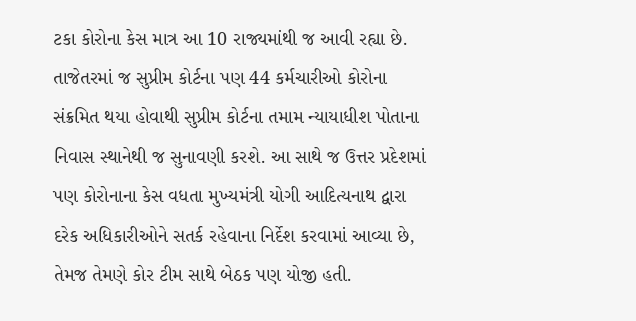ટકા કોરોના કેસ માત્ર આ 10 રાજ્યમાંથી જ આવી રહ્યા છે.
તાજેતરમાં જ સુપ્રીમ કોર્ટના પણ 44 કર્મચારીઓ કોરોના સંક્રમિત થયા હોવાથી સુપ્રીમ કોર્ટના તમામ ન્યાયાધીશ પોતાના નિવાસ સ્થાનેથી જ સુનાવણી કરશે. આ સાથે જ ઉત્તર પ્રદેશમાં પણ કોરોનાના કેસ વધતા મુખ્યમંત્રી યોગી આદિત્યનાથ દ્વારા દરેક અધિકારીઓને સતર્ક રહેવાના નિર્દેશ કરવામાં આવ્યા છે, તેમજ તેમણે કોર ટીમ સાથે બેઠક પણ યોજી હતી.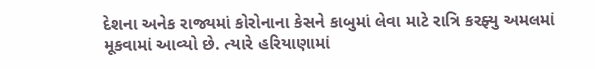દેશના અનેક રાજ્યમાં કોરોનાના કેસને કાબુમાં લેવા માટે રાત્રિ કરફ્યુ અમલમાં મૂકવામાં આવ્યો છે. ત્યારે હરિયાણામાં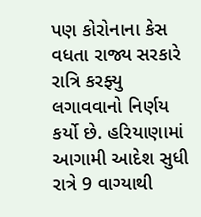પણ કોરોનાના કેસ વધતા રાજ્ય સરકારે રાત્રિ કરફ્યુ લગાવવાનો નિર્ણય કર્યો છે. હરિયાણામાં આગામી આદેશ સુધી રાત્રે 9 વાગ્યાથી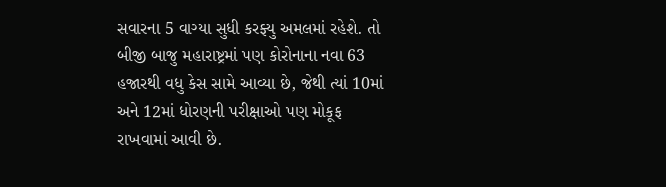સવારના 5 વાગ્યા સુધી કરફ્યુ અમલમાં રહેશે. તો બીજી બાજુ મહારાષ્ટ્રમાં પણ કોરોનાના નવા 63 હજારથી વધુ કેસ સામે આવ્યા છે, જેથી ત્યાં 10માં અને 12માં ધોરણની પરીક્ષાઓ પણ મોકૂફ રાખવામાં આવી છે.